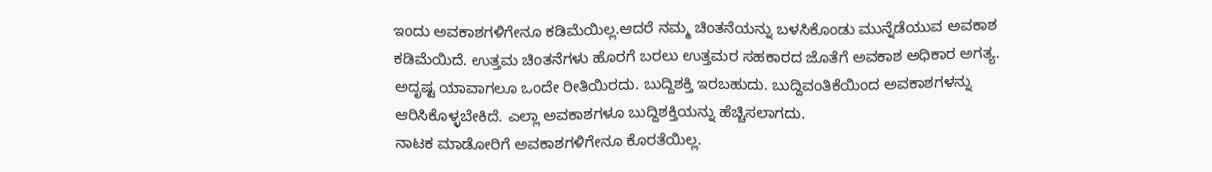ಇಂದು ಅವಕಾಶಗಳಿಗೇನೂ ಕಡಿಮೆಯಿಲ್ಲ.ಆದರೆ ನಮ್ಮ ಚಿಂತನೆಯನ್ನು ಬಳಸಿಕೊಂಡು ಮುನ್ನೆಡೆಯುವ ಅವಕಾಶ ಕಡಿಮೆಯಿದೆ. ಉತ್ತಮ ಚಿಂತನೆಗಳು ಹೊರಗೆ ಬರಲು ಉತ್ತಮರ ಸಹಕಾರದ ಜೊತೆಗೆ ಅವಕಾಶ ಅಧಿಕಾರ ಅಗತ್ಯ.
ಅದೃಷ್ಟ ಯಾವಾಗಲೂ ಒಂದೇ ರೀತಿಯಿರದು. ಬುದ್ದಿಶಕ್ತಿ ಇರಬಹುದು. ಬುದ್ದಿವಂತಿಕೆಯಿಂದ ಅವಕಾಶಗಳನ್ನು ಆರಿಸಿಕೊಳ್ಳಬೇಕಿದೆ. ಎಲ್ಲಾ ಅವಕಾಶಗಳೂ ಬುದ್ದಿಶಕ್ತಿಯನ್ನು ಹೆಚ್ಚಿಸಲಾಗದು.
ನಾಟಕ ಮಾಡೋರಿಗೆ ಅವಕಾಶಗಳಿಗೇನೂ ಕೊರತೆಯಿಲ್ಲ.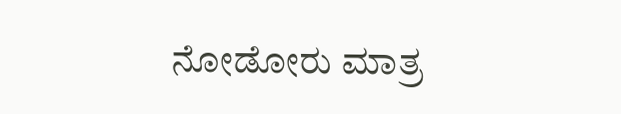ನೋಡೋರು ಮಾತ್ರ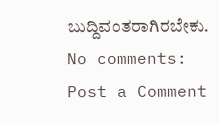ಬುದ್ದಿವಂತರಾಗಿರಬೇಕು.
No comments:
Post a Comment